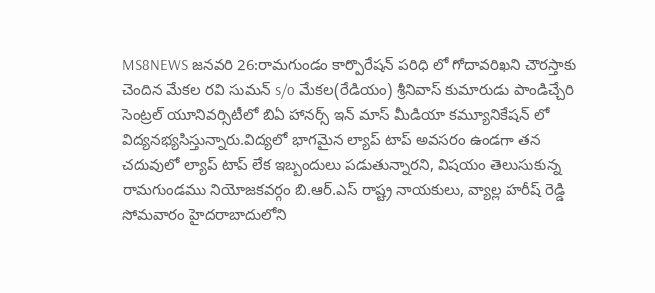MS8NEWS జనవరి 26:రామగుండం కార్పొరేషన్ పరిధి లో గోదావరిఖని చౌరస్తాకు చెందిన మేకల రవి సుమన్ s/o మేకల(రేడియం) శ్రీనివాస్ కుమారుడు పాండిచ్చేరి సెంట్రల్ యూనివర్సిటీలో బిఏ హానర్స్ ఇన్ మాస్ మీడియా కమ్యూనికేషన్ లో విద్యనభ్యసిస్తున్నారు.విద్యలో భాగమైన ల్యాప్ టాప్ అవసరం ఉండగా తన చదువులో ల్యాప్ టాప్ లేక ఇబ్బందులు పడుతున్నారని, విషయం తెలుసుకున్న రామగుండము నియోజకవర్గం బి.ఆర్.ఎస్ రాష్ట్ర నాయకులు, వ్యాల్ల హరీష్ రెడ్డి సోమవారం హైదరాబాదులోని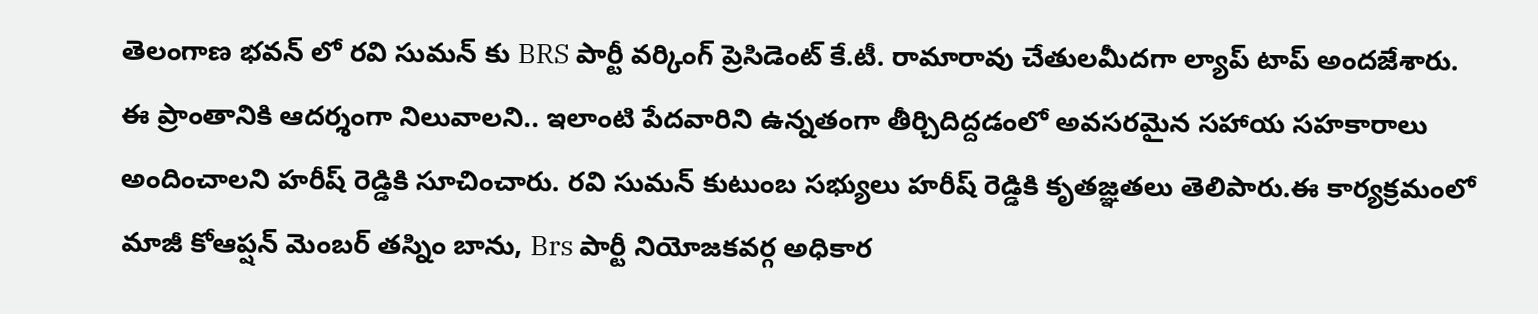తెలంగాణ భవన్ లో రవి సుమన్ కు BRS పార్టీ వర్కింగ్ ప్రెసిడెంట్ కే.టీ. రామారావు చేతులమీదగా ల్యాప్ టాప్ అందజేశారు.
ఈ ప్రాంతానికి ఆదర్శంగా నిలువాలని.. ఇలాంటి పేదవారిని ఉన్నతంగా తీర్చిదిద్దడంలో అవసరమైన సహాయ సహకారాలు అందించాలని హరీష్ రెడ్డికి సూచించారు. రవి సుమన్ కుటుంబ సభ్యులు హరీష్ రెడ్డికి కృతజ్ఞతలు తెలిపారు.ఈ కార్యక్రమంలో మాజీ కోఆప్షన్ మెంబర్ తస్నిం బాను, Brs పార్టీ నియోజకవర్గ అధికార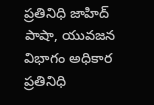ప్రతినిధి జాహిద్ పాషా, యువజన విభాగం అధికార ప్రతినిధి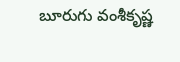బూరుగు వంశీకృష్ణ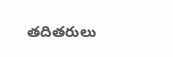తదితరులు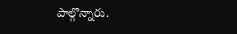పాల్గొన్నారు.